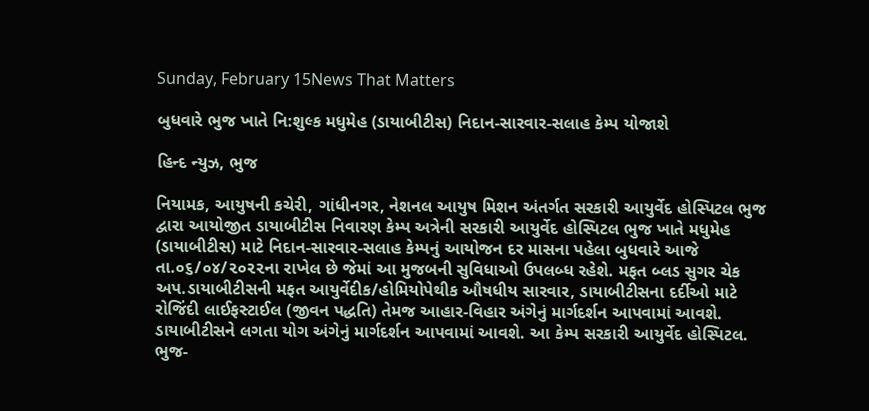Sunday, February 15News That Matters

બુધવારે ભુજ ખાતે નિ:શુલ્ક મધુમેહ (ડાયાબીટીસ) નિદાન-સારવાર-સલાહ કેમ્પ યોજાશે

હિન્દ ન્યુઝ, ભુજ

નિયામક, આયુષની કચેરી, ગાંધીનગર, નેશનલ આયુષ મિશન અંતર્ગત સરકારી આયુર્વેદ હોસ્પિટલ ભુજ દ્વારા આયોજીત ડાયાબીટીસ નિવારણ કેમ્પ અત્રેની સરકારી આયુર્વેદ હોસ્પિટલ ભુજ ખાતે મધુમેહ (ડાયાબીટીસ) માટે નિદાન-સારવાર-સલાહ કેમ્પનું આયોજન દર માસના પહેલા બુધવારે આજે તા.૦૬/૦૪/૨૦૨૨ના રાખેલ છે જેમાં આ મુજબની સુવિધાઓ ઉપલબ્ધ રહેશે. મફત બ્લડ સુગર ચેક અપ.ડાયાબીટીસની મફત આયુર્વેદીક/હોમિયોપેથીક ઔષધીય સારવાર, ડાયાબીટીસના દર્દીઓ માટે રોજિંદી લાઈફસ્ટાઈલ (જીવન પદ્ધતિ) તેમજ આહાર-વિહાર અંગેનું માર્ગદર્શન આપવામાં આવશે. ડાયાબીટીસને લગતા યોગ અંગેનું માર્ગદર્શન આપવામાં આવશે. આ કેમ્પ સરકારી આયુર્વેદ હોસ્પિટલ. ભુજ-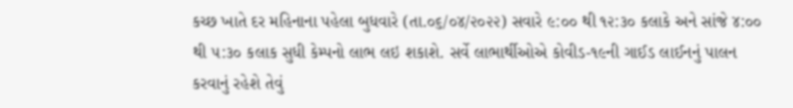કચ્છ ખાતે દર મહિનાના પહેલા બુધવારે (તા.૦૬/૦૪/૨૦૨૨) સવારે ૯:૦૦ થી ૧૨:૩૦ કલાકે અને સાંજે ૪:૦૦ થી ૫:૩૦ કલાક સુધી કેમ્પનો લાભ લઇ શકાશે. સર્વે લાભાર્થીઓએ કોવીડ-૧૯ની ગાઈડ લાઈનનું પાલન કરવાનું રહેશે તેવું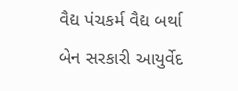વૈદ્ય પંચકર્મ વૈદ્ય બર્થા બેન સરકારી આયુર્વેદ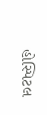હોસ્પિટલ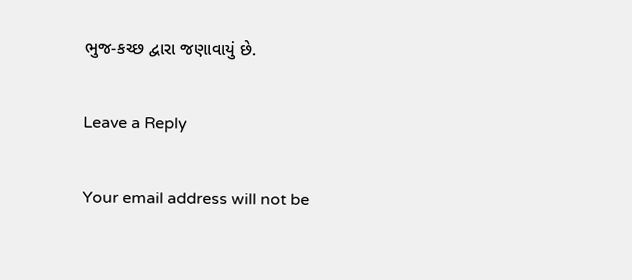ભુજ-કચ્છ દ્વારા જણાવાયું છે.

Leave a Reply

Your email address will not be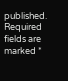published. Required fields are marked *